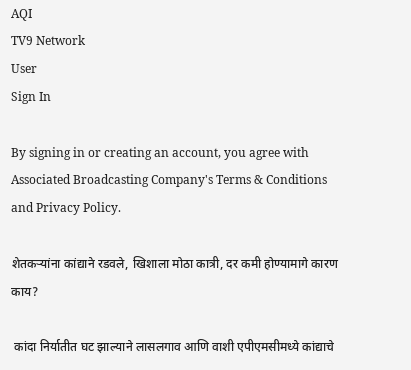AQI
TV9 Network
User
Sign In

By signing in or creating an account, you agree with Associated Broadcasting Company's Terms & Conditions and Privacy Policy.

शेतकऱ्यांना कांद्याने रडवले, खिशाला मोठा कात्री, दर कमी होण्यामागे कारण काय?

 कांदा निर्यातीत घट झाल्याने लासलगाव आणि वाशी एपीएमसीमध्ये कांद्याचे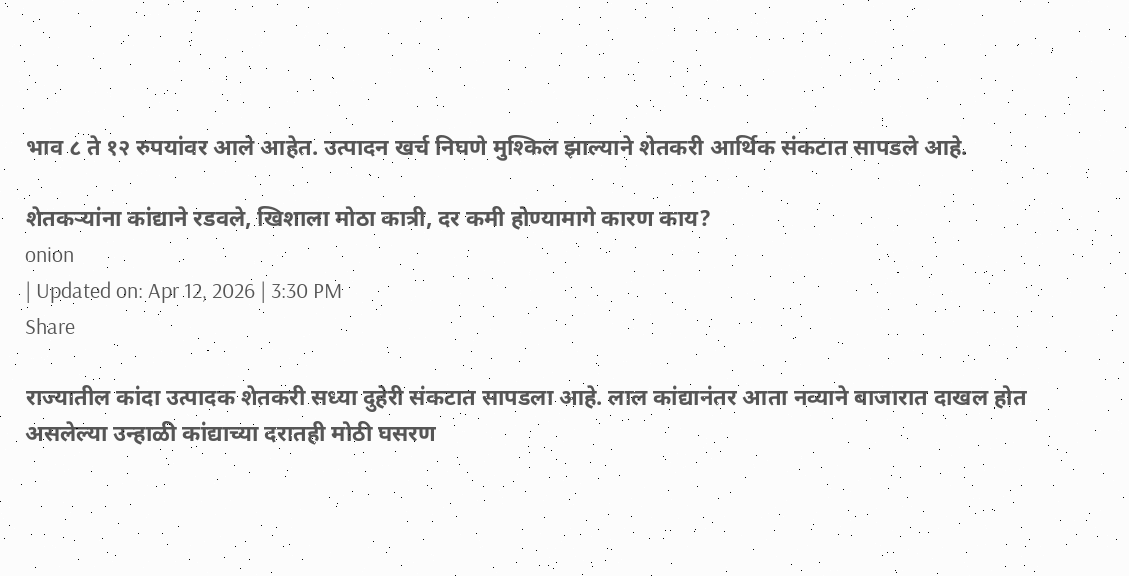भाव ८ ते १२ रुपयांवर आले आहेत. उत्पादन खर्च निघणे मुश्किल झाल्याने शेतकरी आर्थिक संकटात सापडले आहे.

शेतकऱ्यांना कांद्याने रडवले, खिशाला मोठा कात्री, दर कमी होण्यामागे कारण काय?
onion
| Updated on: Apr 12, 2026 | 3:30 PM
Share

राज्यातील कांदा उत्पादक शेतकरी सध्या दुहेरी संकटात सापडला आहे. लाल कांद्यानंतर आता नव्याने बाजारात दाखल होत असलेल्या उन्हाळी कांद्याच्या दरातही मोठी घसरण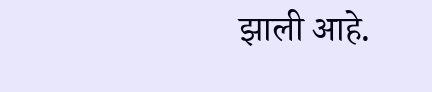झाली आहे.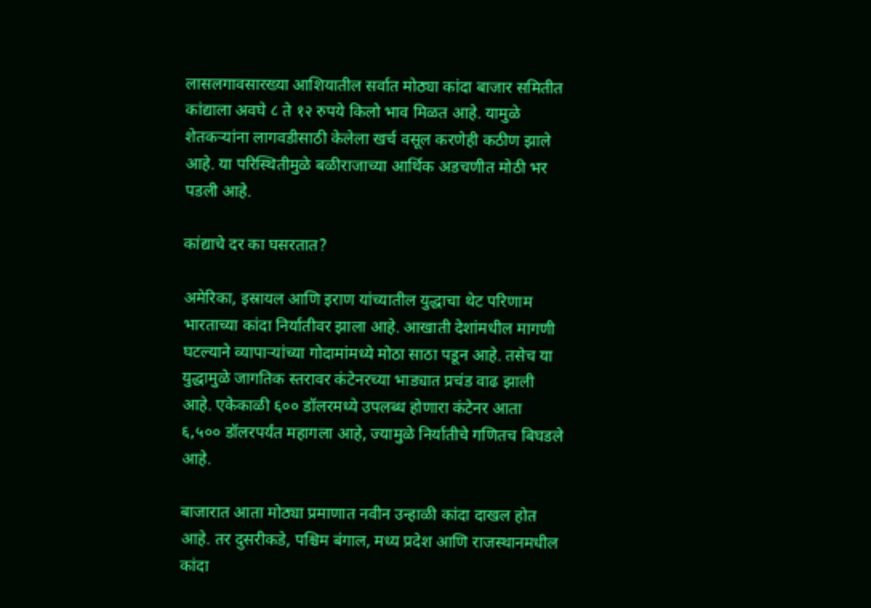लासलगावसारख्या आशियातील सर्वात मोठ्या कांदा बाजार समितीत कांद्याला अवघे ८ ते १२ रुपये किलो भाव मिळत आहे. यामुळे शेतकऱ्यांना लागवडीसाठी केलेला खर्च वसूल करणेही कठीण झाले आहे. या परिस्थितीमुळे बळीराजाच्या आर्थिक अडचणीत मोठी भर पडली आहे.

कांद्याचे दर का घसरतात?

अमेरिका, इस्रायल आणि इराण यांच्यातील युद्धाचा थेट परिणाम भारताच्या कांदा निर्यातीवर झाला आहे. आखाती देशांमधील मागणी घटल्याने व्यापाऱ्यांच्या गोदामांमध्ये मोठा साठा पडून आहे. तसेच या युद्धामुळे जागतिक स्तरावर कंटेनरच्या भाड्यात प्रचंड वाढ झाली आहे. एकेकाळी ६०० डॉलरमध्ये उपलब्ध होणारा कंटेनर आता ६,५०० डॉलरपर्यंत महागला आहे, ज्यामुळे निर्यातीचे गणितच बिघडले आहे.

बाजारात आता मोठ्या प्रमाणात नवीन उन्हाळी कांदा दाखल होत आहे. तर दुसरीकडे, पश्चिम बंगाल, मध्य प्रदेश आणि राजस्थानमधील कांदा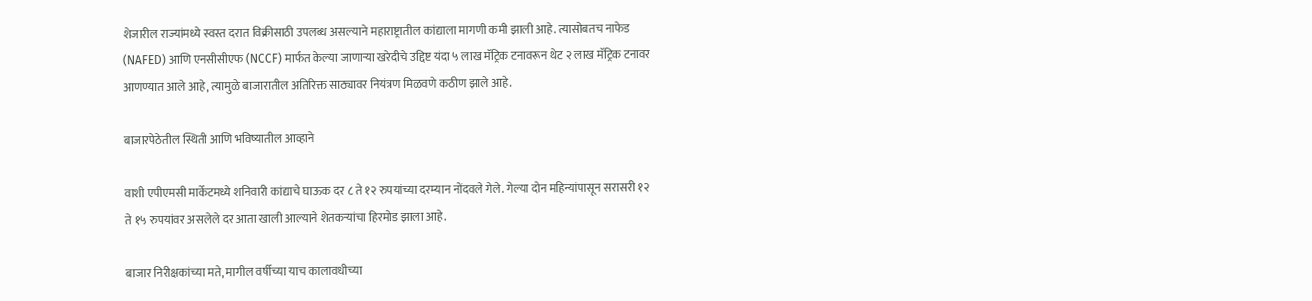शेजारील राज्यांमध्ये स्वस्त दरात विक्रीसाठी उपलब्ध असल्याने महाराष्ट्रातील कांद्याला मागणी कमी झाली आहे. त्यासोबतच नाफेड (NAFED) आणि एनसीसीएफ (NCCF) मार्फत केल्या जाणाऱ्या खरेदीचे उद्दिष्ट यंदा ५ लाख मॅट्रिक टनावरून थेट २ लाख मॅट्रिक टनावर आणण्यात आले आहे, त्यामुळे बाजारातील अतिरिक्त साठ्यावर नियंत्रण मिळवणे कठीण झाले आहे.

बाजारपेठेतील स्थिती आणि भविष्यातील आव्हाने

वाशी एपीएमसी मार्केटमध्ये शनिवारी कांद्याचे घाऊक दर ८ ते १२ रुपयांच्या दरम्यान नोंदवले गेले. गेल्या दोन महिन्यांपासून सरासरी १२ ते १५ रुपयांवर असलेले दर आता खाली आल्याने शेतकऱ्यांचा हिरमोड झाला आहे.

बाजार निरीक्षकांच्या मते, मागील वर्षीच्या याच कालावधीच्या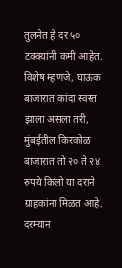तुलनेत हे दर ५० टक्क्यांनी कमी आहेत. विशेष म्हणजे, घाऊक बाजारात कांदा स्वस्त झाला असला तरी, मुंबईतील किरकोळ बाजारात तो २० ते २४ रुपये किलो या दराने ग्राहकांना मिळत आहे. दरम्यान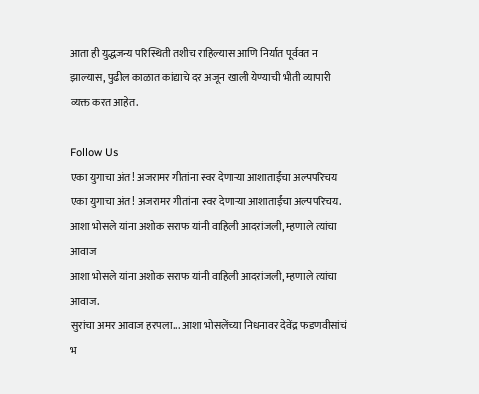आता ही युद्धजन्य परिस्थिती तशीच राहिल्यास आणि निर्यात पूर्ववत न झाल्यास, पुढील काळात कांद्याचे दर अजून खाली येण्याची भीती व्यापारी व्यक्त करत आहेत.

Follow Us
एका युगाचा अंत! अजरामर गीतांना स्वर देणाऱ्या आशाताईंचा अल्पपरिचय
एका युगाचा अंत! अजरामर गीतांना स्वर देणाऱ्या आशाताईंचा अल्पपरिचय.
आशा भोसले यांना अशोक सराफ यांनी वाहिली आदरांजली, म्हणाले त्यांचा आवाज
आशा भोसले यांना अशोक सराफ यांनी वाहिली आदरांजली, म्हणाले त्यांचा आवाज.
सुरांचा अमर आवाज हरपला... आशा भोसलेंच्या निधनावर देवेंद्र फडणवीसांचं भ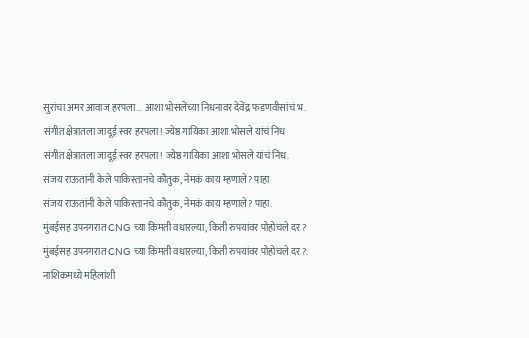सुरांचा अमर आवाज हरपला... आशा भोसलेंच्या निधनावर देवेंद्र फडणवीसांचं भ.
संगीत क्षेत्रातला जादूई स्वर हरपला! ज्येष्ठ गायिका आशा भोसले यांचं निध
संगीत क्षेत्रातला जादूई स्वर हरपला! ज्येष्ठ गायिका आशा भोसले यांचं निध.
संजय राऊतांनी केले पाकिस्तानचे कौतुक, नेमकं काय म्हणाले? पाहा
संजय राऊतांनी केले पाकिस्तानचे कौतुक, नेमकं काय म्हणाले? पाहा.
मुंबईसह उपनगरात CNG च्या किमती वधारल्या, किती रुपयांवर पोहोचले दर?
मुंबईसह उपनगरात CNG च्या किमती वधारल्या, किती रुपयांवर पोहोचले दर?.
नाशिकमध्ये महिलांशी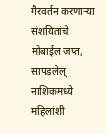गैरवर्तन करणाऱ्या संशयितांचे मोबाईल जप्त, सापडलेल्
नाशिकमध्ये महिलांशी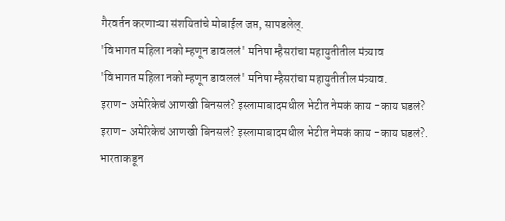गैरवर्तन करणाऱ्या संशयितांचे मोबाईल जप्त, सापडलेल्.
'विभागत महिला नको म्हणून डावललं' मनिषा म्हैसरांचा महायुतीतील मंत्र्याव
'विभागत महिला नको म्हणून डावललं' मनिषा म्हैसरांचा महायुतीतील मंत्र्याव.
इराण- अमेरिकेचं आणखी बिनसलं? इस्लामाबादमधील भेटीत नेमकं काय -काय घडलं?
इराण- अमेरिकेचं आणखी बिनसलं? इस्लामाबादमधील भेटीत नेमकं काय -काय घडलं?.
भारताकडून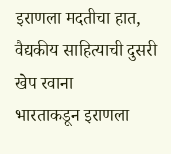इराणला मदतीचा हात, वैद्यकीय साहित्याची दुसरी खेप रवाना
भारताकडून इराणला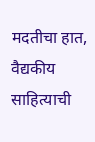मदतीचा हात, वैद्यकीय साहित्याची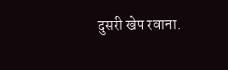दुसरी खेप रवाना.